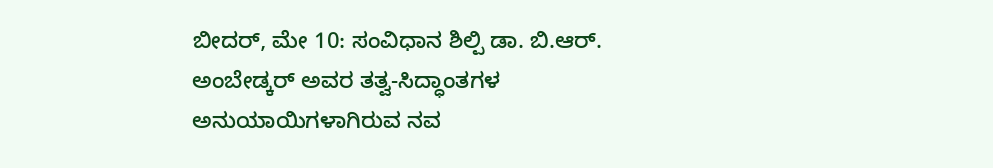ಬೀದರ್, ಮೇ 10: ಸಂವಿಧಾನ ಶಿಲ್ಪಿ ಡಾ. ಬಿ.ಆರ್. ಅಂಬೇಡ್ಕರ್ ಅವರ ತತ್ವ-ಸಿದ್ಧಾಂತಗಳ ಅನುಯಾಯಿಗಳಾಗಿರುವ ನವ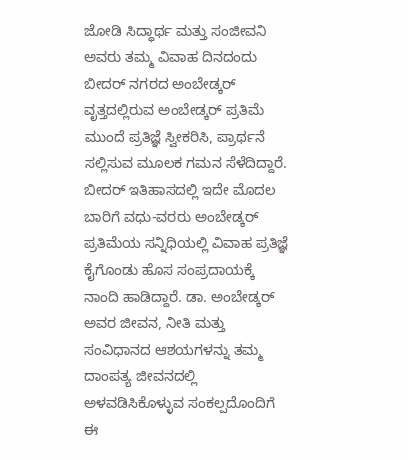ಜೋಡಿ ಸಿದ್ಧಾರ್ಥ ಮತ್ತು ಸಂಜೀವನಿ ಅವರು ತಮ್ಮ ವಿವಾಹ ದಿನದಂದು ಬೀದರ್ ನಗರದ ಅಂಬೇಡ್ಕರ್ ವೃತ್ತದಲ್ಲಿರುವ ಅಂಬೇಡ್ಕರ್ ಪ್ರತಿಮೆ ಮುಂದೆ ಪ್ರತಿಜ್ಞೆ ಸ್ವೀಕರಿಸಿ, ಪ್ರಾರ್ಥನೆ ಸಲ್ಲಿಸುವ ಮೂಲಕ ಗಮನ ಸೆಳೆದಿದ್ದಾರೆ.
ಬೀದರ್ ಇತಿಹಾಸದಲ್ಲಿ ಇದೇ ಮೊದಲ ಬಾರಿಗೆ ವಧು-ವರರು ಅಂಬೇಡ್ಕರ್ ಪ್ರತಿಮೆಯ ಸನ್ನಿಧಿಯಲ್ಲಿ ವಿವಾಹ ಪ್ರತಿಜ್ಞೆ ಕೈಗೊಂಡು ಹೊಸ ಸಂಪ್ರದಾಯಕ್ಕೆ ನಾಂದಿ ಹಾಡಿದ್ದಾರೆ. ಡಾ. ಅಂಬೇಡ್ಕರ್ ಅವರ ಜೀವನ, ನೀತಿ ಮತ್ತು ಸಂವಿಧಾನದ ಆಶಯಗಳನ್ನು ತಮ್ಮ ದಾಂಪತ್ಯ ಜೀವನದಲ್ಲಿ ಅಳವಡಿಸಿಕೊಳ್ಳುವ ಸಂಕಲ್ಪದೊಂದಿಗೆ ಈ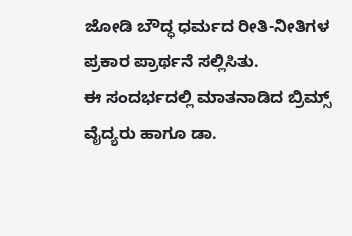ಜೋಡಿ ಬೌದ್ಧ ಧರ್ಮದ ರೀತಿ-ನೀತಿಗಳ ಪ್ರಕಾರ ಪ್ರಾರ್ಥನೆ ಸಲ್ಲಿಸಿತು.
ಈ ಸಂದರ್ಭದಲ್ಲಿ ಮಾತನಾಡಿದ ಬ್ರಿಮ್ಸ್ ವೈದ್ಯರು ಹಾಗೂ ಡಾ.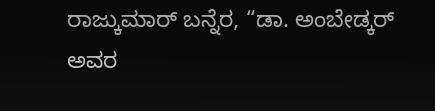ರಾಜ್ಕುಮಾರ್ ಬನ್ನೆರ, “ಡಾ. ಅಂಬೇಡ್ಕರ್ ಅವರ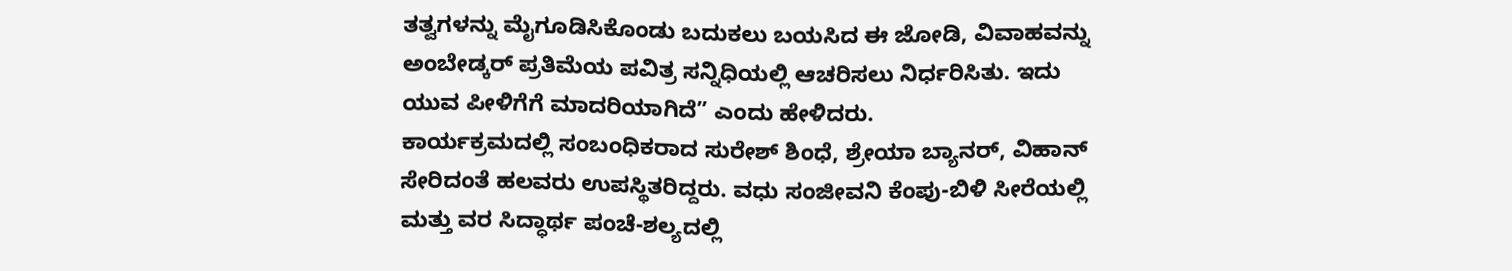ತತ್ವಗಳನ್ನು ಮೈಗೂಡಿಸಿಕೊಂಡು ಬದುಕಲು ಬಯಸಿದ ಈ ಜೋಡಿ, ವಿವಾಹವನ್ನು ಅಂಬೇಡ್ಕರ್ ಪ್ರತಿಮೆಯ ಪವಿತ್ರ ಸನ್ನಿಧಿಯಲ್ಲಿ ಆಚರಿಸಲು ನಿರ್ಧರಿಸಿತು. ಇದು ಯುವ ಪೀಳಿಗೆಗೆ ಮಾದರಿಯಾಗಿದೆ” ಎಂದು ಹೇಳಿದರು.
ಕಾರ್ಯಕ್ರಮದಲ್ಲಿ ಸಂಬಂಧಿಕರಾದ ಸುರೇಶ್ ಶಿಂಧೆ, ಶ್ರೇಯಾ ಬ್ಯಾನರ್, ವಿಹಾನ್ ಸೇರಿದಂತೆ ಹಲವರು ಉಪಸ್ಥಿತರಿದ್ದರು. ವಧು ಸಂಜೀವನಿ ಕೆಂಪು-ಬಿಳಿ ಸೀರೆಯಲ್ಲಿ ಮತ್ತು ವರ ಸಿದ್ಧಾರ್ಥ ಪಂಚೆ-ಶಲ್ಯದಲ್ಲಿ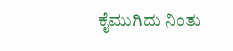ಕೈಮುಗಿದು ನಿಂತು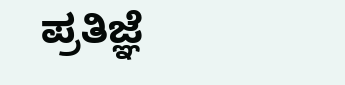ಪ್ರತಿಜ್ಞೆ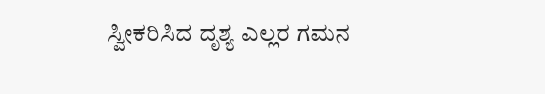ಸ್ವೀಕರಿಸಿದ ದೃಶ್ಯ ಎಲ್ಲರ ಗಮನ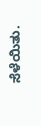ಸೆಳೆಯಿತು.